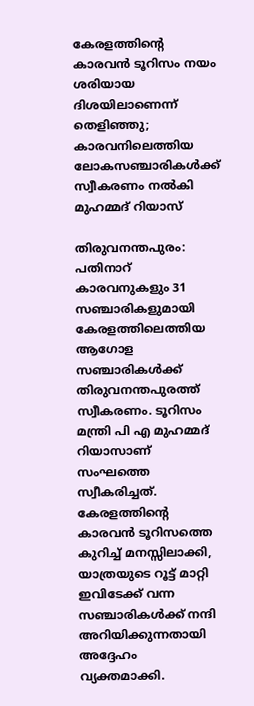കേരളത്തിന്റെ കാരവൻ ടൂറിസം നയം ശരിയായ ദിശയിലാണെന്ന് തെളിഞ്ഞു; കാരവനിലെത്തിയ ലോകസഞ്ചാരികള്‍ക്ക് സ്വീകരണം നൽകി മുഹമ്മദ് റിയാസ്

തിരുവനന്തപുരം: പതിനാറ് കാരവനുകളും 31 സഞ്ചാരികളുമായി കേരളത്തിലെത്തിയ ആഗോള സഞ്ചാരികൾക്ക് തിരുവനന്തപുരത്ത് സ്വീകരണം. ടൂറിസം മന്ത്രി പി എ മുഹമ്മദ് റിയാസാണ് സംഘത്തെ സ്വീകരിച്ചത്. കേരളത്തിന്റെ കാരവൻ ടൂറിസത്തെ കുറിച്ച് മനസ്സിലാക്കി, യാത്രയുടെ റൂട്ട് മാറ്റി ഇവിടേക്ക് വന്ന സഞ്ചാരികൾക്ക് നന്ദി അറിയിക്കുന്നതായി അദ്ദേഹം വ്യക്തമാക്കി.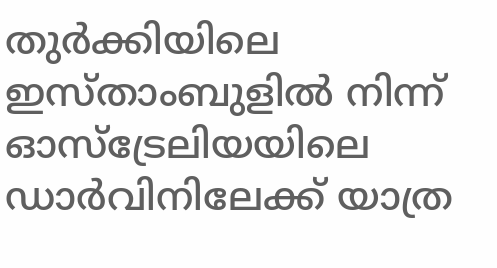തുർക്കിയിലെ ഇസ്താംബുളിൽ നിന്ന് ഓസ്ട്രേലിയയിലെ ഡാർവിനിലേക്ക് യാത്ര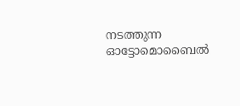നടത്തുന്ന ഓട്ടോമൊബൈൽ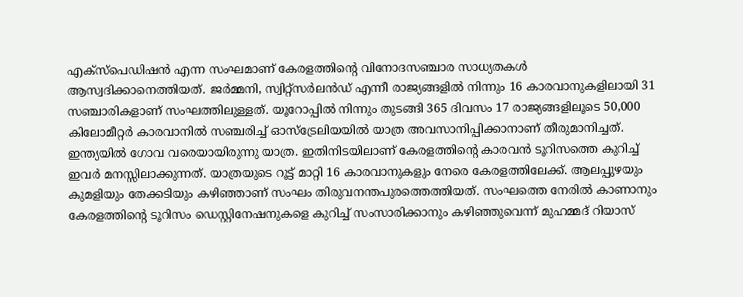എക്സ്പെഡിഷൻ എന്ന സംഘമാണ് കേരളത്തിന്റെ വിനോദസഞ്ചാര സാധ്യതകൾ ആസ്വദിക്കാനെത്തിയത്. ജർമ്മനി, സ്വിറ്റ്‌സർലൻഡ് എന്നീ രാജ്യങ്ങളിൽ നിന്നും 16 കാരവാനുകളിലായി 31 സഞ്ചാരികളാണ് സംഘത്തിലുള്ളത്. യൂറോപ്പിൽ നിന്നും തുടങ്ങി 365 ദിവസം 17 രാജ്യങ്ങളിലൂടെ 50,000 കിലോമീറ്റർ കാരവാനിൽ സഞ്ചരിച്ച് ഓസ്‌ട്രേലിയയിൽ യാത്ര അവസാനിപ്പിക്കാനാണ് തീരുമാനിച്ചത്. ഇന്ത്യയിൽ ഗോവ വരെയായിരുന്നു യാത്ര. ഇതിനിടയിലാണ് കേരളത്തിന്റെ കാരവൻ ടൂറിസത്തെ കുറിച്ച് ഇവർ മനസ്സിലാക്കുന്നത്. യാത്രയുടെ റൂട്ട് മാറ്റി 16 കാരവാനുകളും നേരെ കേരളത്തിലേക്ക്. ആലപ്പുഴയും കുമളിയും തേക്കടിയും കഴിഞ്ഞാണ് സംഘം തിരുവനന്തപുരത്തെത്തിയത്. സംഘത്തെ നേരിൽ കാണാനും കേരളത്തിന്റെ ടൂറിസം ഡെസ്റ്റിനേഷനുകളെ കുറിച്ച് സംസാരിക്കാനും കഴിഞ്ഞുവെന്ന് മുഹമ്മദ് റിയാസ്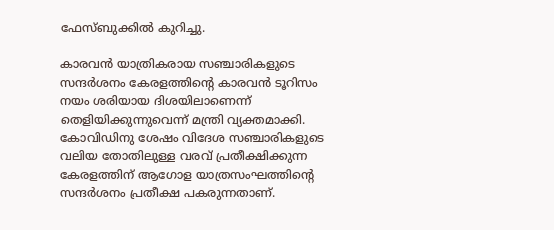ഫേസ്ബുക്കിൽ കുറിച്ചു.

കാരവൻ യാത്രികരായ സഞ്ചാരികളുടെ സന്ദർശനം കേരളത്തിന്റെ കാരവൻ ടൂറിസം നയം ശരിയായ ദിശയിലാണെന്ന് തെളിയിക്കുന്നുവെന്ന് മന്ത്രി വ്യക്തമാക്കി. കോവിഡിനു ശേഷം വിദേശ സഞ്ചാരികളുടെ വലിയ തോതിലുള്ള വരവ് പ്രതീക്ഷിക്കുന്ന കേരളത്തിന് ആഗോള യാത്രസംഘത്തിന്റെ സന്ദർശനം പ്രതീക്ഷ പകരുന്നതാണ്.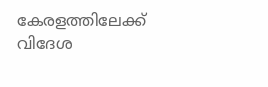കേരളത്തിലേക്ക് വിദേശ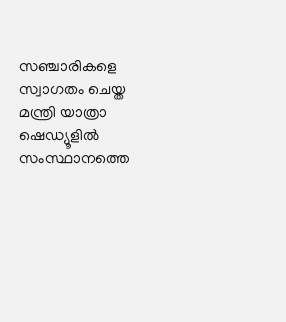സഞ്ചാരികളെ സ്വാഗതം ചെയ്ത മന്ത്രി യാത്രാ ഷെഡ്യൂളിൽ സംസ്ഥാനത്തെ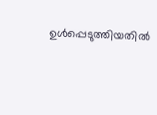ഉൾപ്പെടുത്തിയതിൽ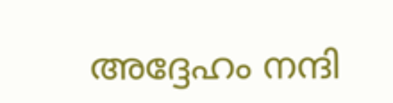അദ്ദേഹം നന്ദി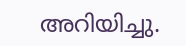അറിയിച്ചു.